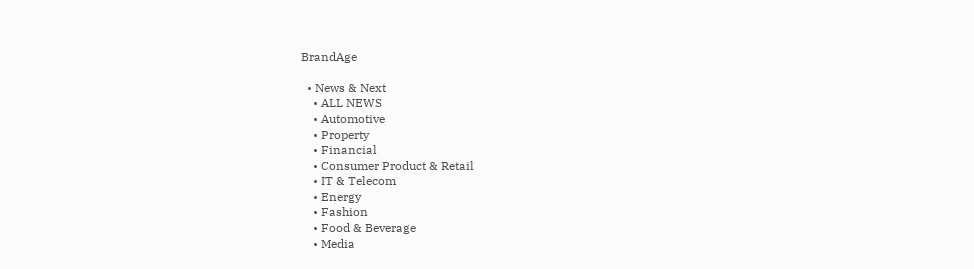BrandAge

  • News & Next
    • ALL NEWS
    • Automotive
    • Property
    • Financial
    • Consumer Product & Retail
    • IT & Telecom
    • Energy
    • Fashion
    • Food & Beverage
    • Media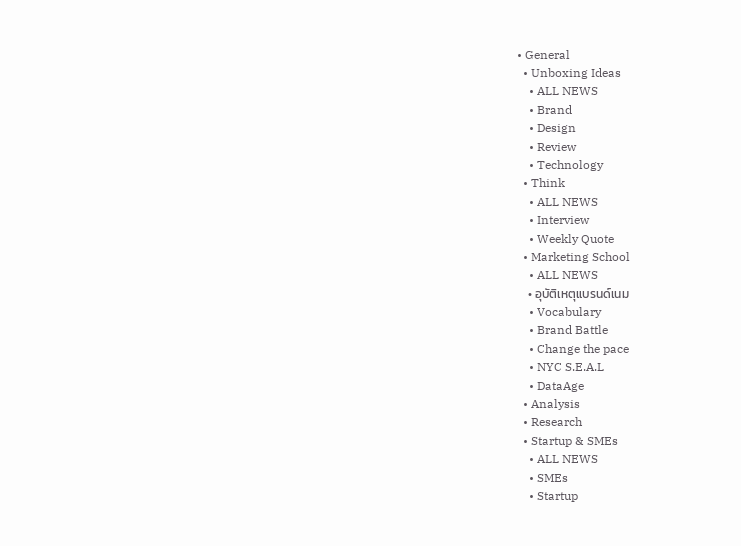• General
  • Unboxing Ideas
    • ALL NEWS
    • Brand
    • Design
    • Review
    • Technology
  • Think
    • ALL NEWS
    • Interview
    • Weekly Quote
  • Marketing School
    • ALL NEWS
    • อุบัติเหตุแบรนด์เนม
    • Vocabulary
    • Brand Battle
    • Change the pace
    • NYC S.E.A.L
    • DataAge
  • Analysis
  • Research
  • Startup & SMEs
    • ALL NEWS
    • SMEs
    • Startup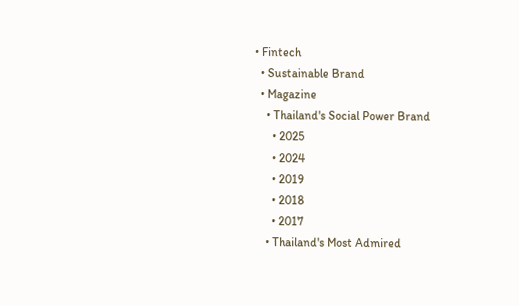• Fintech
  • Sustainable Brand
  • Magazine
    • Thailand's Social Power Brand
      • 2025
      • 2024
      • 2019
      • 2018
      • 2017
    • Thailand's Most Admired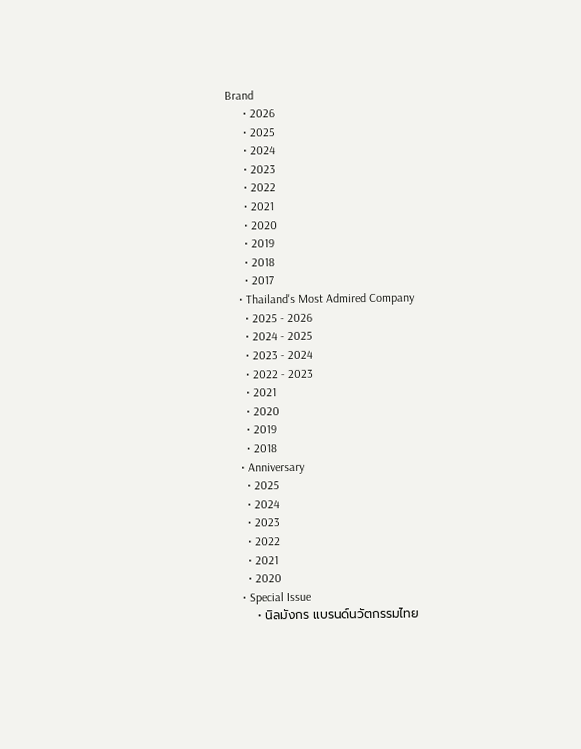Brand
      • 2026
      • 2025
      • 2024
      • 2023
      • 2022
      • 2021
      • 2020
      • 2019
      • 2018
      • 2017
    • Thailand's Most Admired Company
      • 2025 - 2026
      • 2024 - 2025
      • 2023 - 2024
      • 2022 - 2023
      • 2021
      • 2020
      • 2019
      • 2018
    • Anniversary
      • 2025
      • 2024
      • 2023
      • 2022
      • 2021
      • 2020
    • Special Issue
      • นิลมังกร แบรนด์นวัตกรรมไทย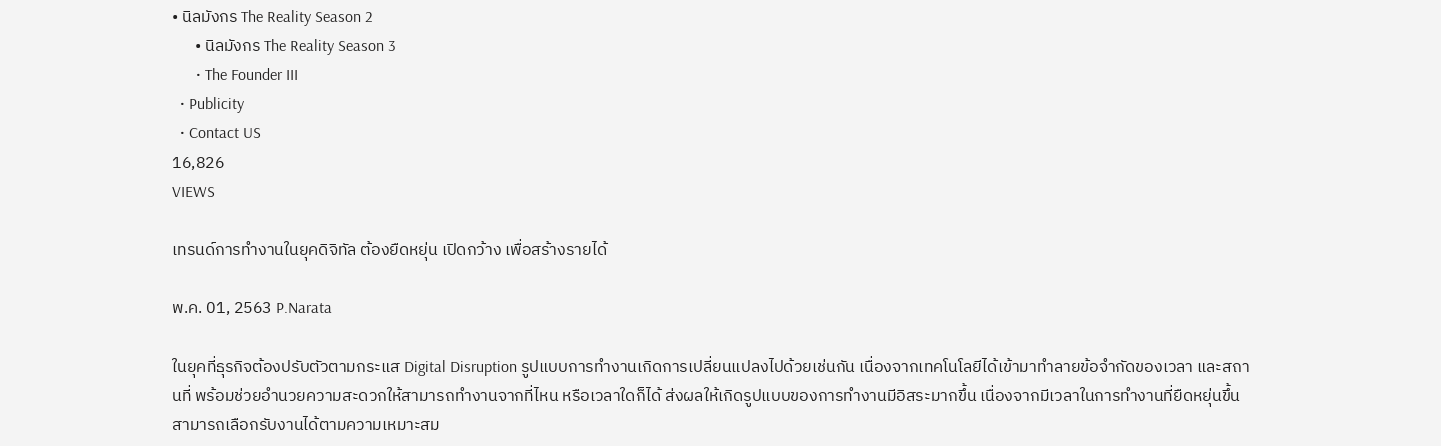• นิลมังกร The Reality Season 2
      • นิลมังกร The Reality Season 3
      • The Founder III
  • Publicity
  • Contact US
16,826
VIEWS

เทรนด์การทำงานในยุคดิจิทัล ต้องยืดหยุ่น เปิดกว้าง เพื่อสร้างรายได้

พ.ค. 01, 2563 P.Narata

ในยุคที่ธุรกิจต้องปรับตัวตามกระแส Digital Disruption รูปแบบการทำงานเกิดการเปลี่ยนแปลงไปด้วยเช่นกัน เนื่องจากเทคโนโลยีได้เข้ามาทำลายข้อจำกัดของเวลา และสถานที่ พร้อมช่วยอำนวยความสะดวกให้สามารถทำงานจากที่ไหน หรือเวลาใดก็ได้ ส่งผลให้เกิดรูปแบบของการทำงานมีอิสระมากขึ้น เนื่องจากมีเวลาในการทำงานที่ยืดหยุ่นขึ้น สามารถเลือกรับงานได้ตามความเหมาะสม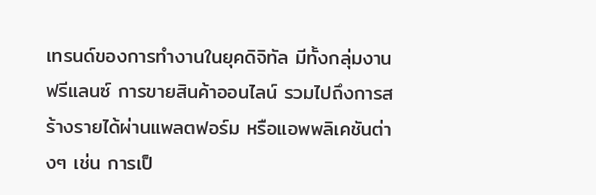เทรนด์ของการทำงานในยุคดิจิทัล มีทั้งกลุ่มงานฟรีแลนซ์ การขายสินค้าออนไลน์ รวมไปถึงการสร้างรายได้ผ่านแพลตฟอร์ม หรือแอพพลิเคชันต่างๆ เช่น การเป็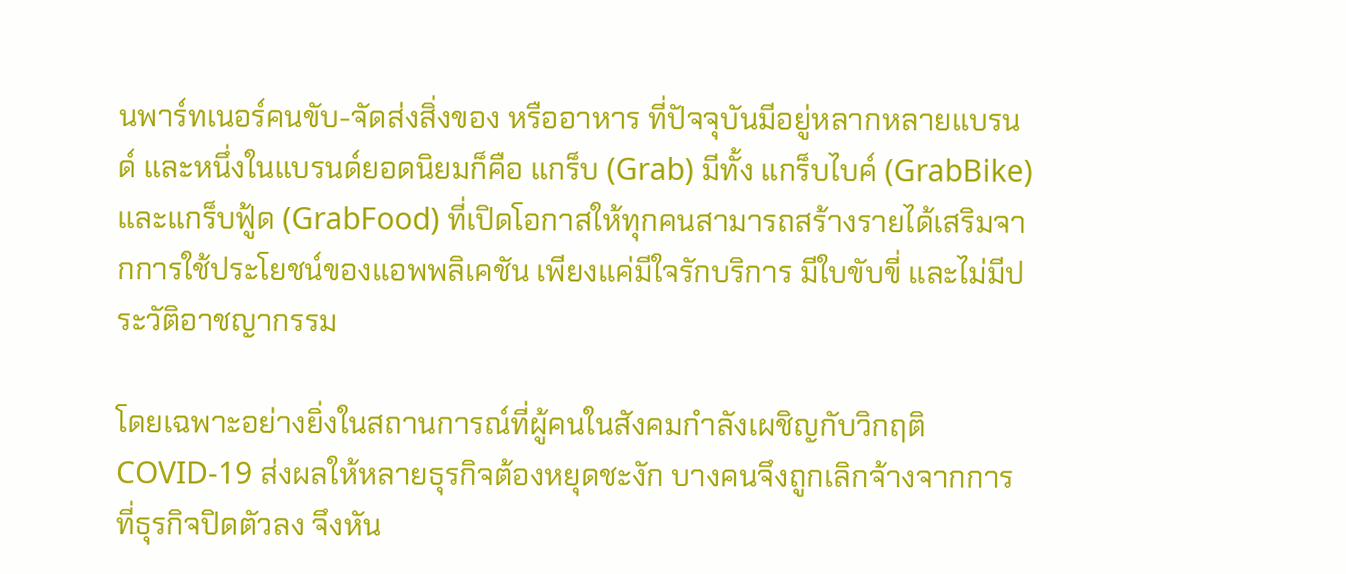นพาร์ทเนอร์คนขับ-จัดส่งสิ่งของ หรืออาหาร ที่ปัจจุบันมีอยู่หลากหลายแบรนด์ และหนึ่งในแบรนด์ยอดนิยมก็คือ แกร็บ (Grab) มีทั้ง แกร็บไบค์ (GrabBike) และแกร็บฟู้ด (GrabFood) ที่เปิดโอกาสให้ทุกคนสามารถสร้างรายได้เสริมจากการใช้ประโยชน์ของแอพพลิเคชัน เพียงแค่มีใจรักบริการ มีใบขับขี่ และไม่มีประวัติอาชญากรรม

โดยเฉพาะอย่างยิ่งในสถานการณ์ที่ผู้คนในสังคมกำลังเผชิญกับวิกฤติ COVID-19 ส่งผลให้หลายธุรกิจต้องหยุดชะงัก บางคนจึงถูกเลิกจ้างจากการที่ธุรกิจปิดตัวลง จึงหัน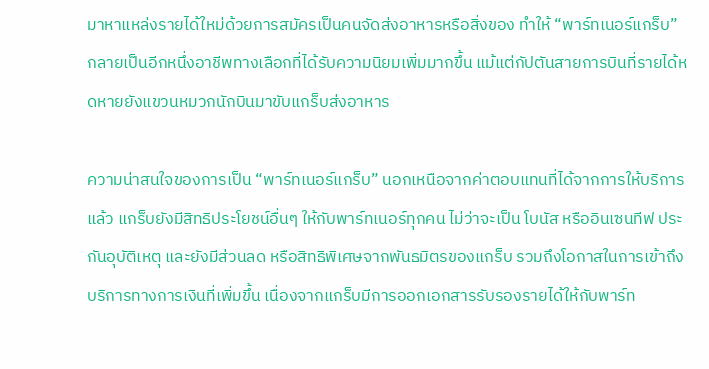มาหาแหล่งรายได้ใหม่ด้วยการสมัครเป็นคนจัดส่งอาหารหรือสิ่งของ ทำให้ “พาร์ทเนอร์แกร็บ” กลายเป็นอีกหนึ่งอาชีพทางเลือกที่ได้รับความนิยมเพิ่มมากขึ้น แม้แต่กัปตันสายการบินที่รายได้หดหายยังแขวนหมวกนักบินมาขับแกร็บส่งอาหาร

ความน่าสนใจของการเป็น “พาร์ทเนอร์แกร็บ” นอกเหนือจากค่าตอบแทนที่ได้จากการให้บริการแล้ว แกร็บยังมีสิทธิประโยชน์อื่นๆ ให้กับพาร์ทเนอร์ทุกคน ไม่ว่าจะเป็น โบนัส หรืออินเซนทีฟ ประกันอุบัติเหตุ และยังมีส่วนลด หรือสิทธิพิเศษจากพันธมิตรของแกร็บ รวมถึงโอกาสในการเข้าถึงบริการทางการเงินที่เพิ่มขึ้น เนื่องจากแกร็บมีการออกเอกสารรับรองรายได้ให้กับพาร์ท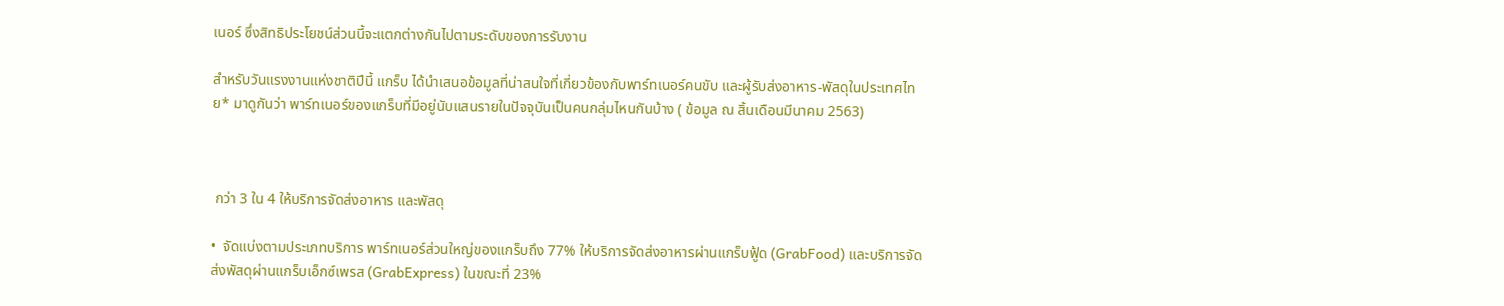เนอร์ ซึ่งสิทธิประโยชน์ส่วนนี้จะแตกต่างกันไปตามระดับของการรับงาน

สำหรับวันแรงงานแห่งชาติปีนี้ แกร็บ ได้นำเสนอข้อมูลที่น่าสนใจที่เกี่ยวข้องกับพาร์ทเนอร์คนขับ และผู้รับส่งอาหาร-พัสดุในประเทศไทย* มาดูกันว่า พาร์ทเนอร์ของแกร็บที่มีอยู่นับแสนรายในปัจจุบันเป็นคนกลุ่มไหนกันบ้าง ( ข้อมูล ณ สิ้นเดือนมีนาคม 2563)



 กว่า 3 ใน 4 ให้บริการจัดส่งอาหาร และพัสดุ

•  จัดแบ่งตามประเภทบริการ พาร์ทเนอร์ส่วนใหญ่ของแกร็บถึง 77% ให้บริการจัดส่งอาหารผ่านแกร็บฟู้ด (GrabFood) และบริการจัดส่งพัสดุผ่านแกร็บเอ็กซ์เพรส (GrabExpress) ในขณะที่ 23%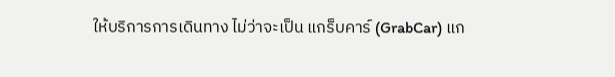ให้บริการการเดินทาง ไม่ว่าจะเป็น แกร็บคาร์ (GrabCar) แก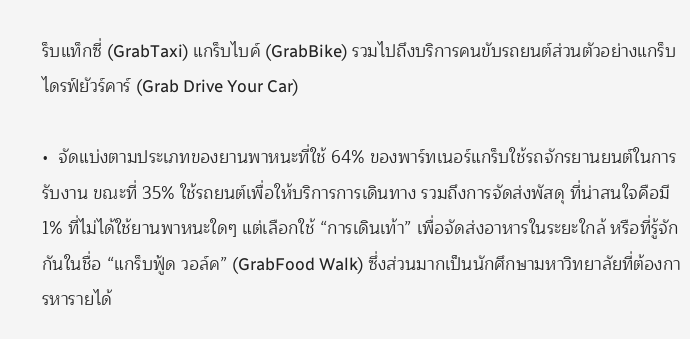ร็บแท็กซี่ (GrabTaxi) แกร็บไบค์ (GrabBike) รวมไปถึงบริการคนขับรถยนต์ส่วนตัวอย่างแกร็บไดรฟ์ยัวร์คาร์ (Grab Drive Your Car)

•  จัดแบ่งตามประเภทของยานพาหนะที่ใช้ 64% ของพาร์ทเนอร์แกร็บใช้รถจักรยานยนต์ในการรับงาน ขณะที่ 35% ใช้รถยนต์เพื่อให้บริการการเดินทาง รวมถึงการจัดส่งพัสดุ ที่น่าสนใจคือมี 1% ที่ไม่ได้ใช้ยานพาหนะใดๆ แต่เลือกใช้ “การเดินเท้า” เพื่อจัดส่งอาหารในระยะใกล้ หรือที่รู้จักกันในชื่อ “แกร็บฟู้ด วอล์ค” (GrabFood Walk) ซึ่งส่วนมากเป็นนักศึกษามหาวิทยาลัยที่ต้องการหารายได้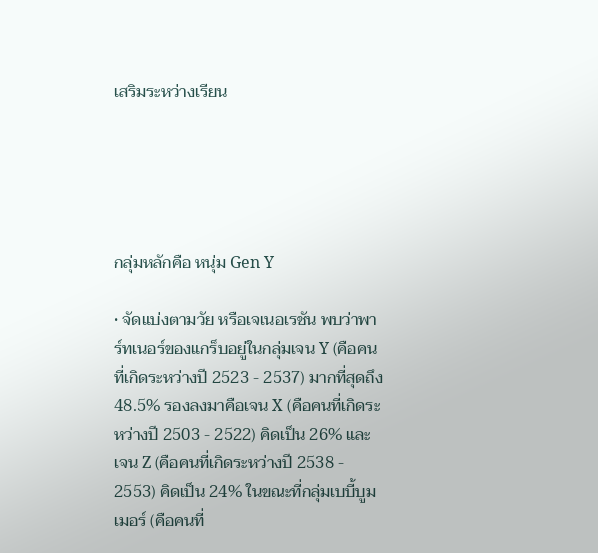เสริมระหว่างเรียน





กลุ่มหลักคือ หนุ่ม Gen Y

• จัดแบ่งตามวัย หรือเจเนอเรชัน พบว่าพาร์ทเนอร์ของแกร็บอยู่ในกลุ่มเจน Y (คือคนที่เกิดระหว่างปี 2523 - 2537) มากที่สุดถึง 48.5% รองลงมาคือเจน X (คือคนที่เกิดระหว่างปี 2503 - 2522) คิดเป็น 26% และเจน Z (คือคนที่เกิดระหว่างปี 2538 - 2553) คิดเป็น 24% ในขณะที่กลุ่มเบบี้บูมเมอร์ (คือคนที่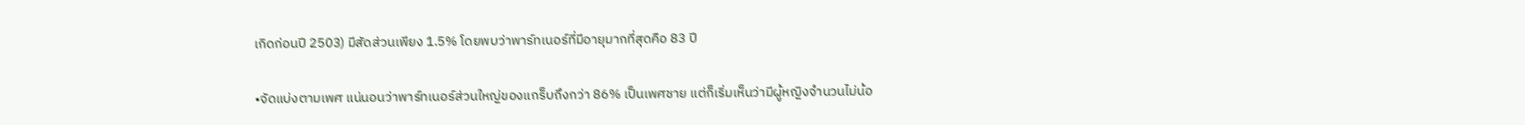เกิดก่อนปี 2503) มีสัดส่วนเพียง 1.5% โดยพบว่าพาร์ทเนอร์ที่มีอายุมากที่สุดคือ 83 ปี

•จัดแบ่งตามเพศ แน่นอนว่าพาร์ทเนอร์ส่วนใหญ่ของแกร็บถึงกว่า 86% เป็นเพศชาย แต่ก็เริ่มเห็นว่ามีผู้หญิงจำนวนไม่น้อ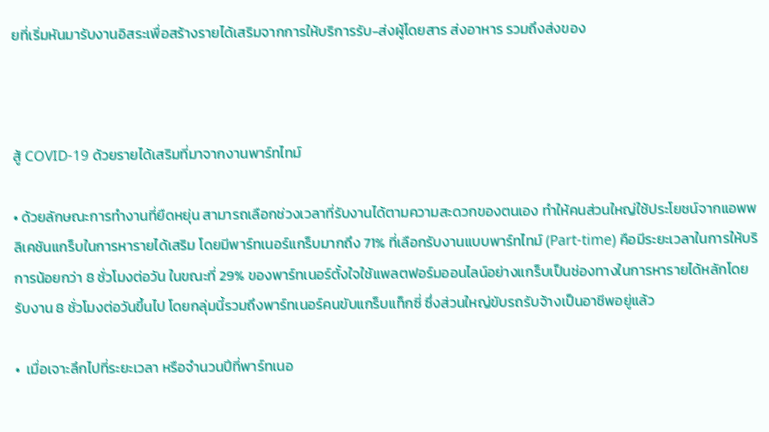ยที่เริ่มหันมารับงานอิสระเพื่อสร้างรายได้เสริมจากการให้บริการรับ-ส่งผู้โดยสาร ส่งอาหาร รวมถึงส่งของ



สู้ COVID-19 ด้วยรายได้เสริมที่มาจากงานพาร์ทไทม์

• ด้วยลักษณะการทำงานที่ยืดหยุ่น สามารถเลือกช่วงเวลาที่รับงานได้ตามความสะดวกของตนเอง ทำให้คนส่วนใหญ่ใช้ประโยชน์จากแอพพลิเคชันแกร็บในการหารายได้เสริม โดยมีพาร์ทเนอร์แกร็บมากถึง 71% ที่เลือกรับงานแบบพาร์ทไทม์ (Part-time) คือมีระยะเวลาในการให้บริการน้อยกว่า 8 ชั่วโมงต่อวัน ในขณะที่ 29% ของพาร์ทเนอร์ตั้งใจใช้แพลตฟอร์มออนไลน์อย่างแกร็บเป็นช่องทางในการหารายได้หลักโดยรับงาน 8 ชั่วโมงต่อวันขึ้นไป โดยกลุ่มนี้รวมถึงพาร์ทเนอร์คนขับแกร็บแท็กซี่ ซึ่งส่วนใหญ่ขับรถรับจ้างเป็นอาชีพอยู่แล้ว

•  เมื่อเจาะลึกไปที่ระยะเวลา หรือจำนวนปีที่พาร์ทเนอ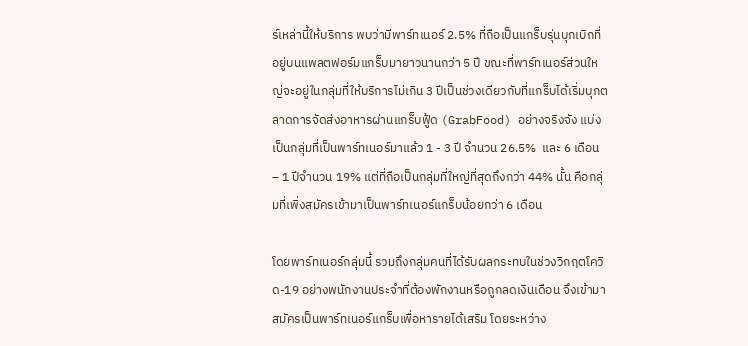ร์เหล่านี้ให้บริการ พบว่ามีพาร์ทเนอร์ 2.5% ที่ถือเป็นแกร็บรุ่นบุกเบิกที่อยู่บนแพลตฟอร์มแกร็บมายาวนานกว่า 5 ปี ขณะที่พาร์ทเนอร์ส่วนใหญ่จะอยู่ในกลุ่มที่ให้บริการไม่เกิน 3 ปีเป็นช่วงเดียวกับที่แกร็บได้เริ่มบุกตลาดการจัดส่งอาหารผ่านแกร็บฟู้ด (GrabFood) อย่างจริงจัง แบ่งเป็นกลุ่มที่เป็นพาร์ทเนอร์มาแล้ว 1 - 3 ปี จำนวน 26.5%  และ 6 เดือน – 1 ปีจำนวน 19% แต่ที่ถือเป็นกลุ่มที่ใหญ่ที่สุดถึงกว่า 44% นั้น คือกลุ่มที่เพิ่งสมัครเข้ามาเป็นพาร์ทเนอร์แกร็บน้อยกว่า 6 เดือน

โดยพาร์ทเนอร์กลุ่มนี้ รวมถึงกลุ่มคนที่ได้รับผลกระทบในช่วงวิกฤตโควิด-19 อย่างพนักงานประจำที่ต้องพักงานหรือถูกลดเงินเดือน จึงเข้ามาสมัครเป็นพาร์ทเนอร์แกร็บเพื่อหารายได้เสริม โดยระหว่าง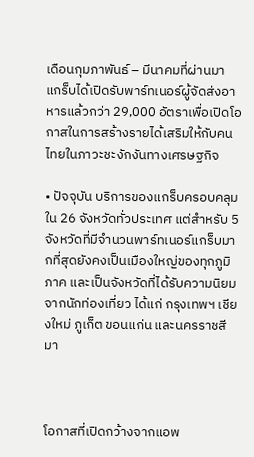เดือนกุมภาพันธ์ – มีนาคมที่ผ่านมา แกร็บได้เปิดรับพาร์ทเนอร์ผู้จัดส่งอาหารแล้วกว่า 29,000 อัตราเพื่อเปิดโอกาสในการสร้างรายได้เสริมให้กับคนไทยในภาวะชะงักงันทางเศรษฐกิจ

• ปัจจุบัน บริการของแกร็บครอบคลุมใน 26 จังหวัดทั่วประเทศ แต่สำหรับ 5 จังหวัดที่มีจำนวนพาร์ทเนอร์แกร็บมากที่สุดยังคงเป็นเมืองใหญ่ของทุกภูมิภาค และเป็นจังหวัดที่ได้รับความนิยมจากนักท่องเที่ยว ได้แก่ กรุงเทพฯ เชียงใหม่ ภูเก็ต ขอนแก่น และนครราชสีมา



โอกาสที่เปิดกว้างจากแอพ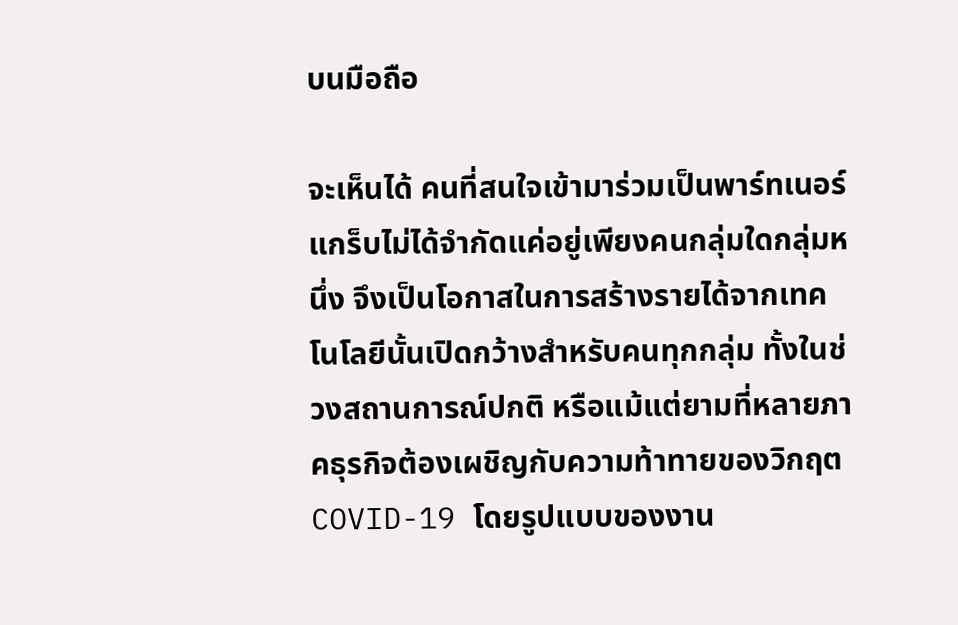บนมือถือ

จะเห็นได้ คนที่สนใจเข้ามาร่วมเป็นพาร์ทเนอร์แกร็บไม่ได้จำกัดแค่อยู่เพียงคนกลุ่มใดกลุ่มหนึ่ง จึงเป็นโอกาสในการสร้างรายได้จากเทคโนโลยีนั้นเปิดกว้างสำหรับคนทุกกลุ่ม ทั้งในช่วงสถานการณ์ปกติ หรือแม้แต่ยามที่หลายภาคธุรกิจต้องเผชิญกับความท้าทายของวิกฤต COVID-19 โดยรูปแบบของงาน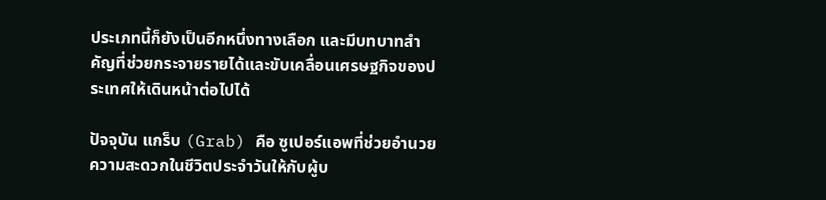ประเภทนี้ก็ยังเป็นอีกหนึ่งทางเลือก และมีบทบาทสำคัญที่ช่วยกระจายรายได้และขับเคลื่อนเศรษฐกิจของประเทศให้เดินหน้าต่อไปได้

ปัจจุบัน แกร็บ (Grab) คือ ซูเปอร์แอพที่ช่วยอำนวยความสะดวกในชีวิตประจำวันให้กับผู้บ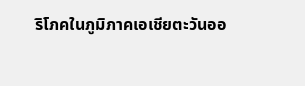ริโภคในภูมิภาคเอเชียตะวันออ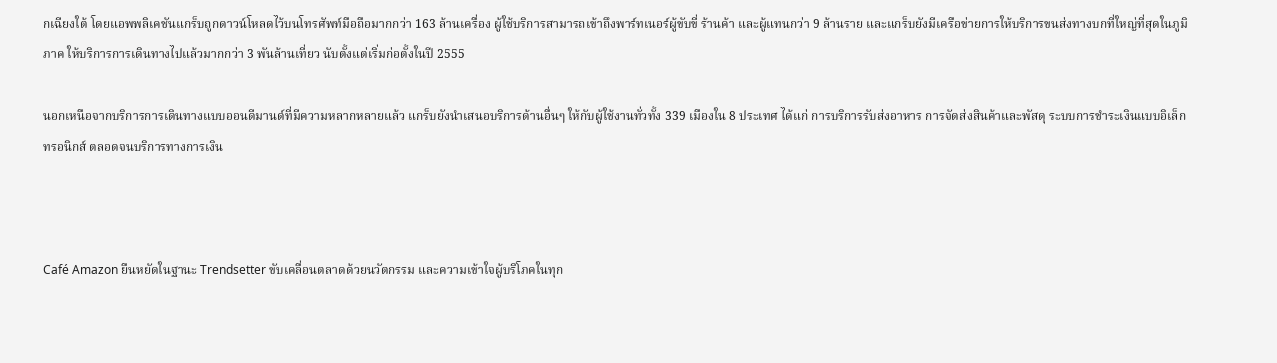กเฉียงใต้ โดยแอพพลิเคชันแกร็บถูกดาวน์โหลดไว้บนโทรศัพท์มือถือมากกว่า 163 ล้านเครื่อง ผู้ใช้บริการสามารถเข้าถึงพาร์ทเนอร์ผู้ขับขี่ ร้านค้า และผู้แทนกว่า 9 ล้านราย และแกร็บยังมีเครือข่ายการให้บริการขนส่งทางบกที่ใหญ่ที่สุดในภูมิภาค ให้บริการการเดินทางไปแล้วมากกว่า 3 พันล้านเที่ยว นับตั้งแต่เริ่มก่อตั้งในปี 2555

นอกเหนือจากบริการการเดินทางแบบออนดีมานด์ที่มีความหลากหลายแล้ว แกร็บยังนำเสนอบริการด้านอื่นๆ ให้กับผู้ใช้งานทั่วทั้ง 339 เมืองใน 8 ประเทศ ได้แก่ การบริการรับส่งอาหาร การจัดส่งสินค้าและพัสดุ ระบบการชำระเงินแบบอิเล็กทรอนิกส์ ตลอดจนบริการทางการเงิน



Café Amazon ยืนหยัดในฐานะ Trendsetter ขับเคลื่อนตลาดด้วยนวัตกรรม และความเข้าใจผู้บริโภคในทุก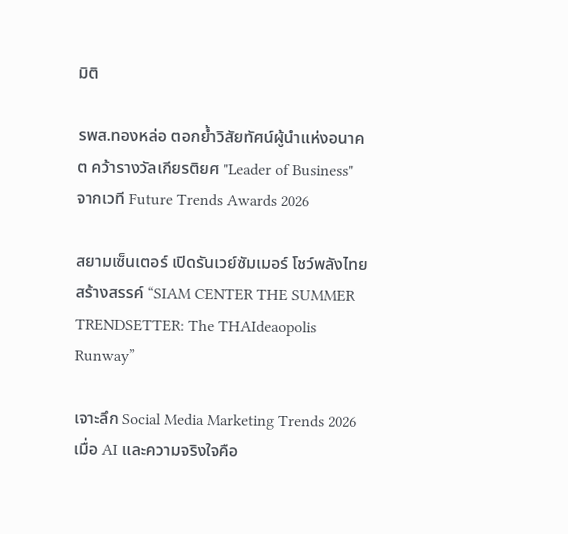มิติ

รพส.ทองหล่อ ตอกย้ำวิสัยทัศน์ผู้นำแห่งอนาคต คว้ารางวัลเกียรติยศ "Leader of Business" จากเวที Future Trends Awards 2026

สยามเซ็นเตอร์ เปิดรันเวย์ซัมเมอร์ โชว์พลังไทยสร้างสรรค์ “SIAM CENTER THE SUMMER TRENDSETTER: The THAIdeaopolis Runway”

เจาะลึก Social Media Marketing Trends 2026 เมื่อ AI และความจริงใจคือ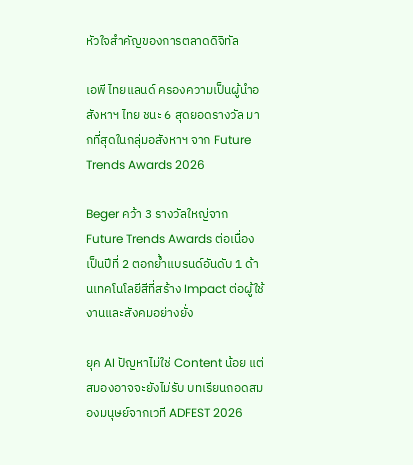หัวใจสำคัญของการตลาดดิจิทัล

เอพี ไทยแลนด์ ครองความเป็นผู้นำอสังหาฯ ไทย ชนะ 6 สุดยอดรางวัล มากที่สุดในกลุ่มอสังหาฯ จาก Future Trends Awards 2026

Beger คว้า 3 รางวัลใหญ่จาก Future Trends Awards ต่อเนื่องเป็นปีที่ 2 ตอกย้ำแบรนด์อันดับ 1 ด้านเทคโนโลยีสีที่สร้าง Impact ต่อผู้ใช้งานและสังคมอย่างยั่ง

ยุค AI ปัญหาไม่ใช่ Content น้อย แต่สมองอาจจะยังไม่รับ บทเรียนถอดสมองมนุษย์จากเวที ADFEST 2026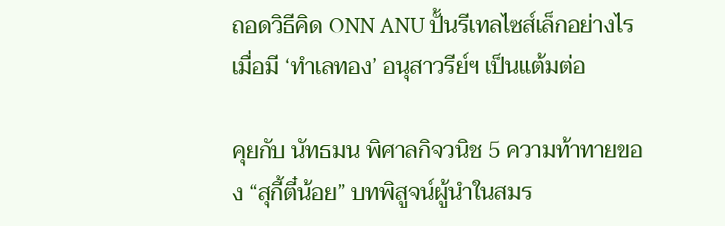ถอดวิธีคิด ONN ANU ปั้นรีเทลไซส์เล็กอย่างไร เมื่อมี ‘ทำเลทอง’ อนุสาวรีย์ฯ เป็นแต้มต่อ

คุยกับ นัทธมน พิศาลกิจวนิช 5 ความท้าทายของ “สุกี้ตี๋น้อย” บทพิสูจน์ผู้นำในสมร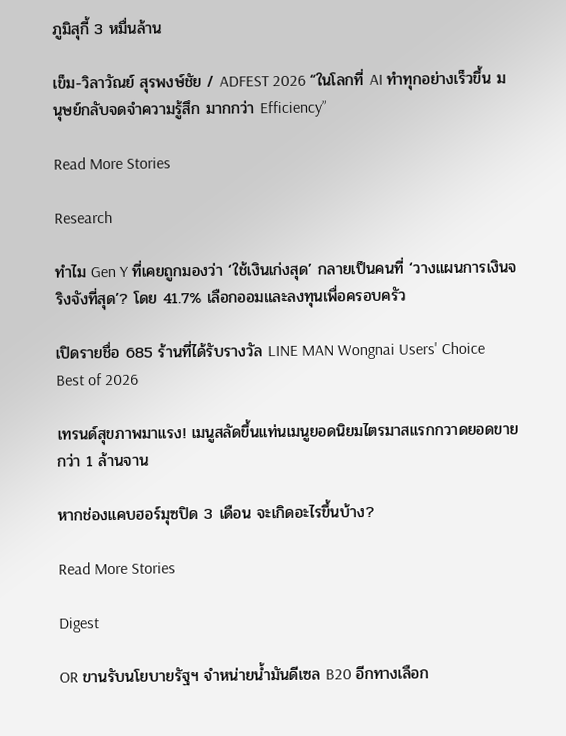ภูมิสุกี้ 3 หมื่นล้าน

เข็ม-วิลาวัณย์ สุรพงษ์ชัย / ADFEST 2026 “ในโลกที่ AI ทำทุกอย่างเร็วขึ้น มนุษย์กลับจดจำความรู้สึก มากกว่า Efficiency”

Read More Stories

Research

ทำไม Gen Y ที่เคยถูกมองว่า ‘ใช้เงินเก่งสุด’ กลายเป็นคนที่ ‘วางแผนการเงินจริงจังที่สุด’? โดย 41.7% เลือกออมและลงทุนเพื่อครอบครัว

เปิดรายชื่อ 685 ร้านที่ได้รับรางวัล LINE MAN Wongnai Users' Choice Best of 2026

เทรนด์สุขภาพมาแรง! เมนูสลัดขึ้นแท่นเมนูยอดนิยมไตรมาสแรกกวาดยอดขายกว่า 1 ล้านจาน

หากช่องแคบฮอร์มุซปิด 3 เดือน จะเกิดอะไรขึ้นบ้าง?

Read More Stories

Digest

OR ขานรับนโยบายรัฐฯ จำหน่ายน้ำมันดีเซล B20 อีกทางเลือก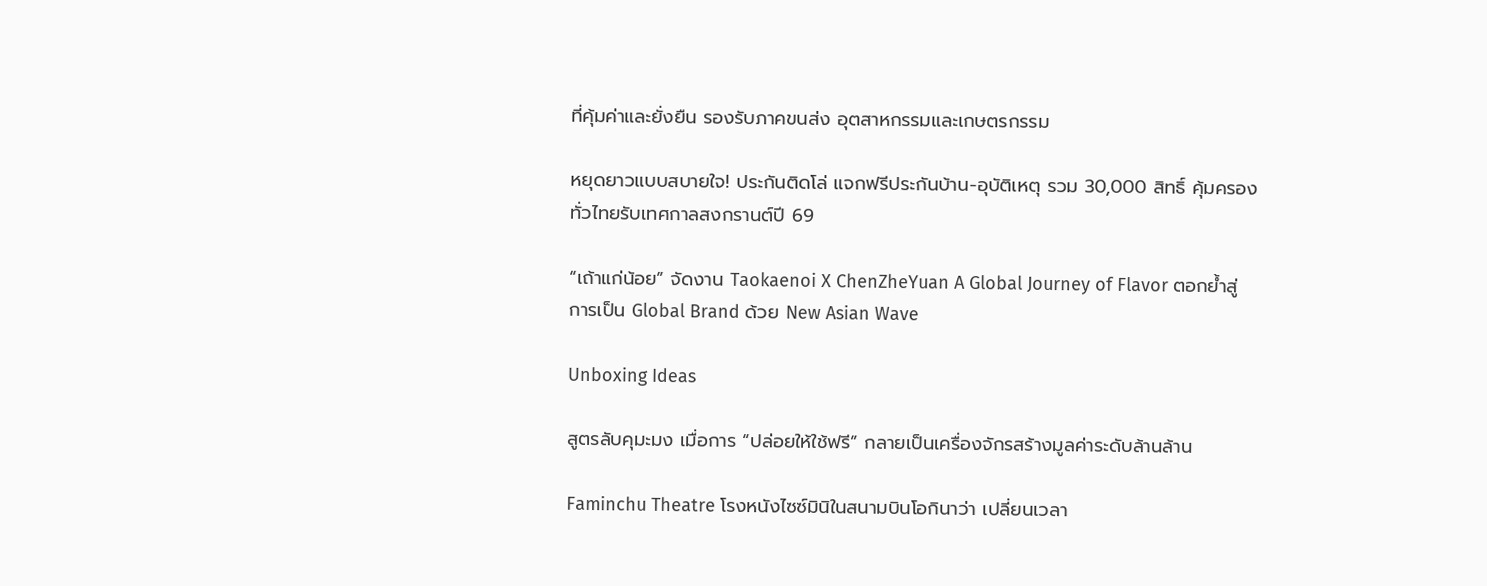ที่คุ้มค่าและยั่งยืน รองรับภาคขนส่ง อุตสาหกรรมและเกษตรกรรม

หยุดยาวแบบสบายใจ! ประกันติดโล่ แจกฟรีประกันบ้าน-อุบัติเหตุ รวม 30,000 สิทธิ์ คุ้มครองทั่วไทยรับเทศกาลสงกรานต์ปี 69

“เถ้าแก่น้อย” จัดงาน Taokaenoi X ChenZheYuan A Global Journey of Flavor ตอกย้ำสู่การเป็น Global Brand ด้วย New Asian Wave

Unboxing Ideas

สูตรลับคุมะมง เมื่อการ “ปล่อยให้ใช้ฟรี” กลายเป็นเครื่องจักรสร้างมูลค่าระดับล้านล้าน

Faminchu Theatre โรงหนังไซซ์มินิในสนามบินโอกินาว่า เปลี่ยนเวลา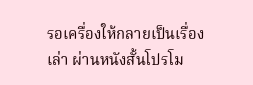รอเครื่องให้กลายเป็นเรื่องเล่า ผ่านหนังสั้นโปรโม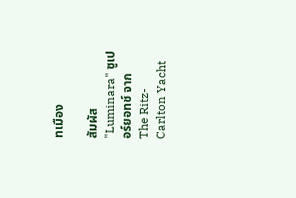ทเมือง

สัมผัส "Luminara" ซูเปอร์ยอทช์ จาก The Ritz-Carlton Yacht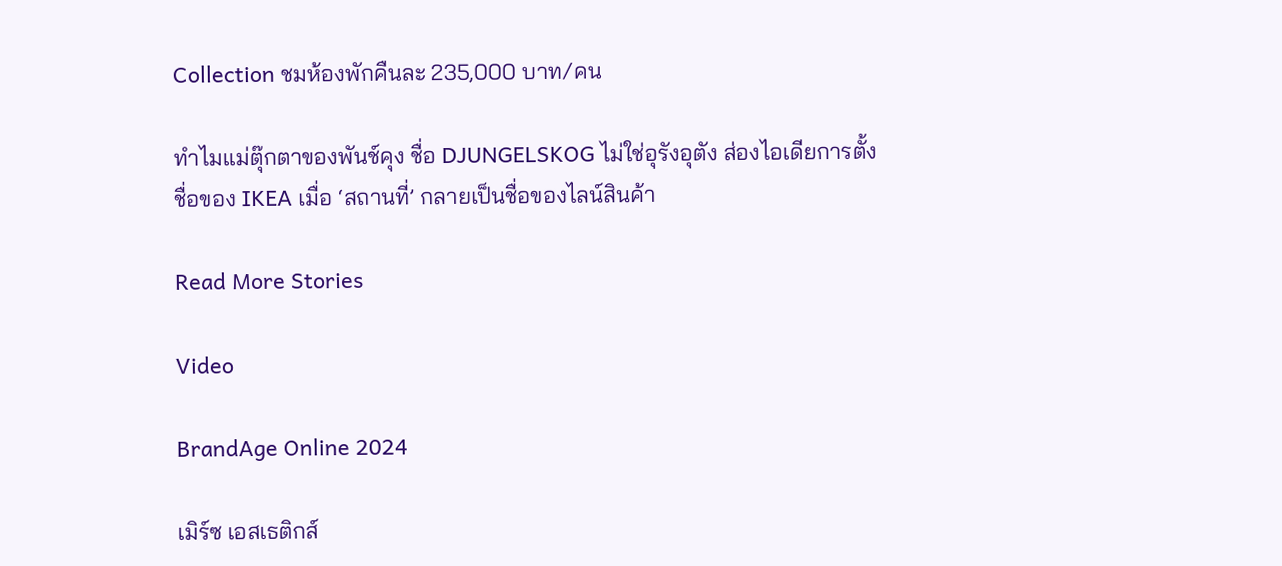Collection ชมห้องพักคืนละ 235,000 บาท/คน

ทำไมแม่ตุ๊กตาของพันช์คุง ชื่อ DJUNGELSKOG ไม่ใช่อุรังอุตัง ส่องไอเดียการตั้งชื่อของ IKEA เมื่อ ‘สถานที่’ กลายเป็นชื่อของไลน์สินค้า

Read More Stories

Video

BrandAge Online 2024

เมิร์ซ เอสเธติกส์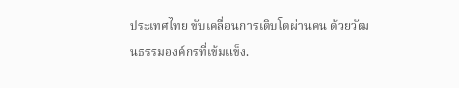ประเทศไทย ขับเคลื่อนการเติบโตผ่านคน ด้วยวัฒนธรรมองค์กรที่เข้มแข็ง.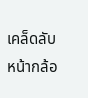เคล็ดลับหน้ากล้อ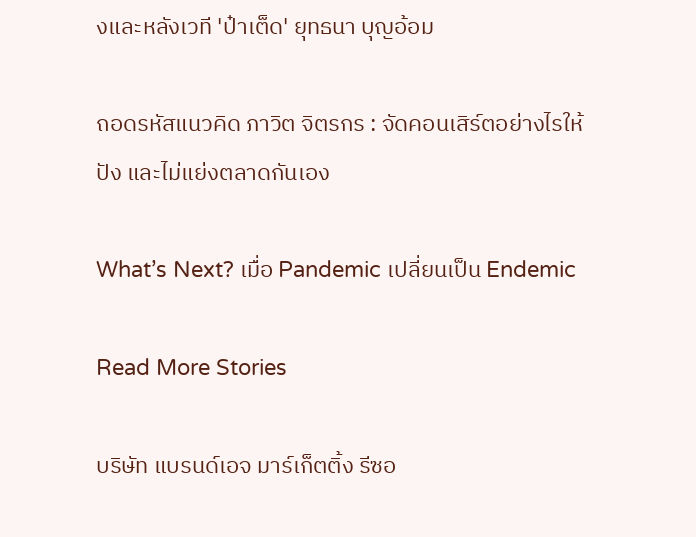งและหลังเวที 'ป๋าเต็ด' ยุทธนา บุญอ้อม

ถอดรหัสแนวคิด ภาวิต จิตรกร : จัดคอนเสิร์ตอย่างไรให้ปัง และไม่แย่งตลาดกันเอง

What’s Next? เมื่อ Pandemic เปลี่ยนเป็น Endemic

Read More Stories

บริษัท แบรนด์เอจ มาร์เก็ตติ้ง รีซอ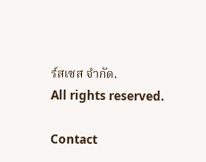ร์สเซส จำกัด.
All rights reserved.

Contact